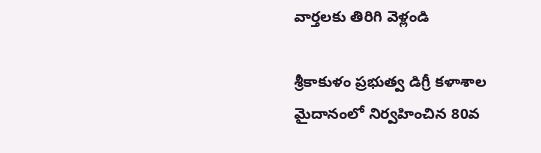వార్తలకు తిరిగి వెళ్లండి

శ్రీకాకుళం ప్రభుత్వ డిగ్రీ కళాశాల మైదానంలో నిర్వహించిన 80వ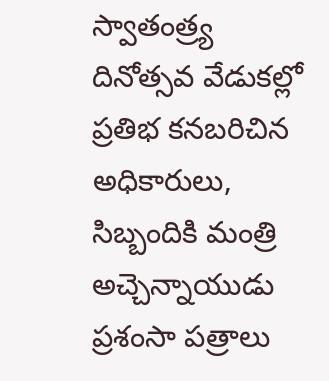స్వాతంత్ర్య దినోత్సవ వేడుకల్లో ప్రతిభ కనబరిచిన అధికారులు, సిబ్బందికి మంత్రి అచ్చెన్నాయుడు ప్రశంసా పత్రాలు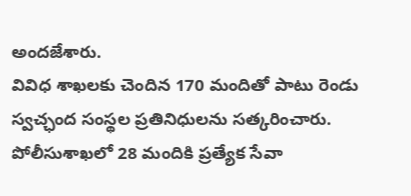అందజేశారు.
వివిధ శాఖలకు చెందిన 170 మందితో పాటు రెండు స్వచ్ఛంద సంస్థల ప్రతినిధులను సత్కరించారు. పోలీసుశాఖలో 28 మందికి ప్రత్యేక సేవా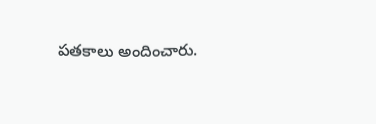పతకాలు అందించారు.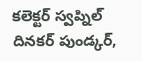కలెక్టర్ స్వప్నిల్ దినకర్ పుండ్కర్,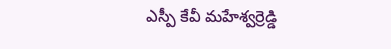ఎస్పీ కేవీ మహేశ్వర్రెడ్డి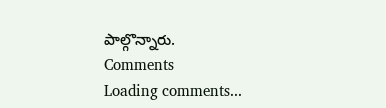పాల్గొన్నారు.
Comments
Loading comments...